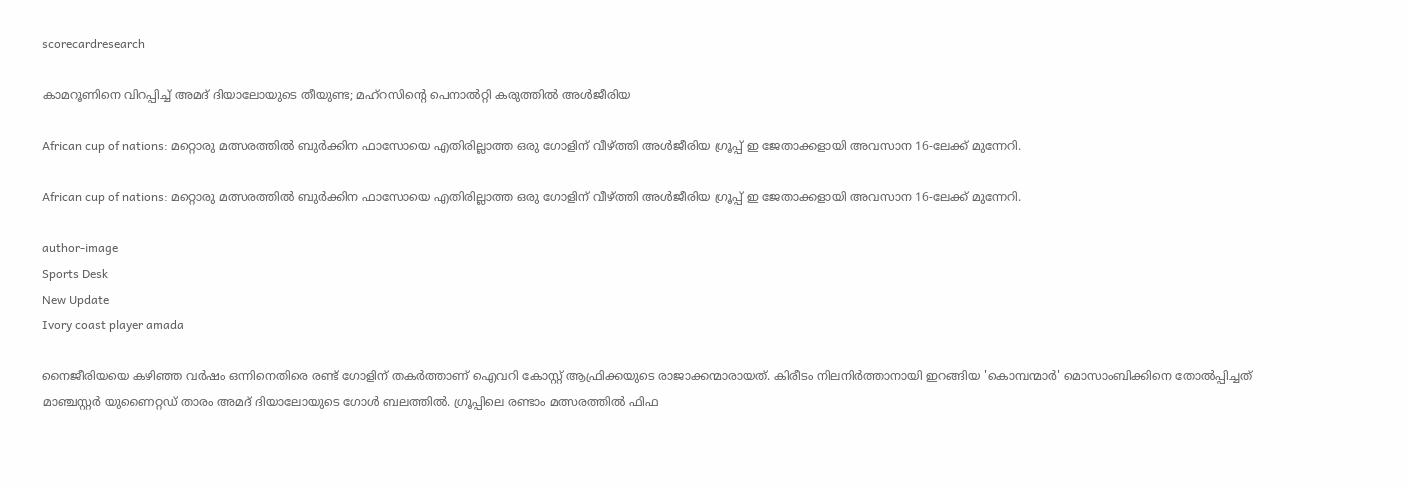scorecardresearch

കാമറൂണിനെ വിറപ്പിച്ച് അമദ് ദിയാലോയുടെ തീയുണ്ട; മഹ്റസിന്റെ പെനാൽറ്റി കരുത്തിൽ അൾജീരിയ

African cup of nations: മറ്റൊരു മത്സരത്തിൽ ബുർക്കിന ഫാസോയെ എതിരില്ലാത്ത ഒരു ഗോളിന് വീഴ്ത്തി അൾജീരിയ ഗ്രൂപ്പ് ഇ ജേതാക്കളായി അവസാന 16-ലേക്ക് മുന്നേറി.

African cup of nations: മറ്റൊരു മത്സരത്തിൽ ബുർക്കിന ഫാസോയെ എതിരില്ലാത്ത ഒരു ഗോളിന് വീഴ്ത്തി അൾജീരിയ ഗ്രൂപ്പ് ഇ ജേതാക്കളായി അവസാന 16-ലേക്ക് മുന്നേറി.

author-image
Sports Desk
New Update
Ivory coast player amada

നൈജീരിയയെ കഴിഞ്ഞ വർഷം ഒന്നിനെതിരെ രണ്ട് ഗോളിന് തകർത്താണ് ഐവറി കോസ്റ്റ് ആഫ്രിക്കയുടെ രാജാക്കന്മാരായത്. കിരീടം നിലനിർത്താനായി ഇറങ്ങിയ 'കൊമ്പന്മാർ' മൊസാംബിക്കിനെ തോൽപ്പിച്ചത് മാഞ്ചസ്റ്റർ യുണൈറ്റഡ് താരം അമദ് ദിയാലോയുടെ ഗോൾ ബലത്തിൽ. ഗ്രൂപ്പിലെ രണ്ടാം മത്സരത്തിൽ ഫിഫ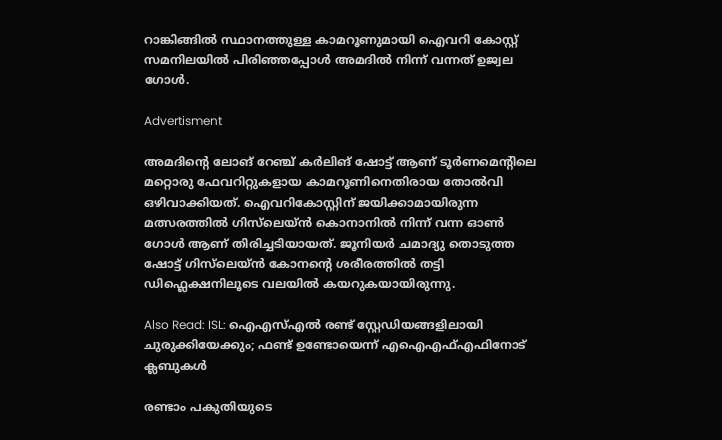റാങ്കിങ്ങിൽ സ്ഥാനത്തുള്ള കാമറൂണുമായി ഐവറി കോസ്റ്റ് സമനിലയിൽ പിരിഞ്ഞപ്പോൾ അമദിൽ നിന്ന് വന്നത് ഉജ്വല ഗോൾ.

Advertisment

അമദിന്റെ ലോങ് റേഞ്ച് കർലിങ് ഷോട്ട് ആണ് ടൂർണമെന്റിലെ മറ്റൊരു ഫേവറിറ്റുകളായ കാമറൂണിനെതിരായ തോൽവി ഒഴിവാക്കിയത്. ഐവറികോസ്റ്റിന് ജയിക്കാമായിരുന്ന മത്സരത്തിൽ ഗിസ്‌ലെയ്ൻ കൊനാനിൽ നിന്ന് വന്ന ഓൺ ഗോൾ ആണ് തിരിച്ചടിയായത്. ജൂനിയർ ചമാദ്യു തൊടുത്ത ഷോട്ട് ഗിസ്‌ലെയ്ൻ കോനന്റെ ശരീരത്തിൽ തട്ടി ഡിഫ്ലെക്ഷനിലൂടെ വലയിൽ കയറുകയായിരുന്നു.

Also Read: ISL: ഐഎസ്എൽ രണ്ട് സ്റ്റേഡിയങ്ങളിലായി ചുരുക്കിയേക്കും; ഫണ്ട് ഉണ്ടോയെന്ന് എഐഎഫ്എഫിനോട് ക്ലബുകൾ

രണ്ടാം പകുതിയുടെ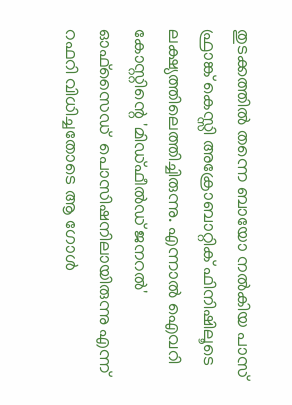തുടക്കത്തിൽ തന്നെ ബായോ നൽകിയ പാസ് ഫ്രാങ്ക് കെസ്സി അക്രോബാറ്റിക് ഫിനിഷിലൂടെ ലക്ഷ്യത്തിലെത്തിച്ചിരുന്നു. എന്നാൽ ഐവറി കോസ്റ്റിന്റെ 'മിഡ്ഫീൽഡ് ജനറൽ' ഓഫ്സൈഡ്  പൊസിഷനിലായിരുന്നു എന്ന് റഫറി വിധിച്ചതോടെ ആ ഗോൾ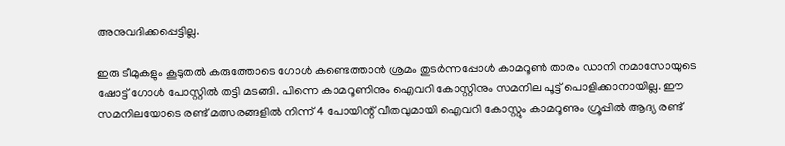അനുവദിക്കപ്പെട്ടില്ല.

ഇരു ടീമുകളും കൂടുതൽ കരുത്തോടെ ഗോൾ കണ്ടെത്താൻ ശ്രമം തുടർന്നപ്പോൾ കാമറൂൺ താരം ഡാനി നമാസോയുടെ ഷോട്ട് ഗോൾ പോസ്റ്റിൽ തട്ടി മടങ്ങി. പിന്നെ കാമറൂണിനും ഐവറി കോസ്റ്റിനും സമനില പൂട്ട് പൊളിക്കാനായില്ല. ഈ സമനിലയോടെ രണ്ട് മത്സരങ്ങളിൽ നിന്ന് 4 പോയിന്റ് വീതവുമായി ഐവറി കോസ്റ്റും കാമറൂണും ഗ്രൂപ്പിൽ ആദ്യ രണ്ട്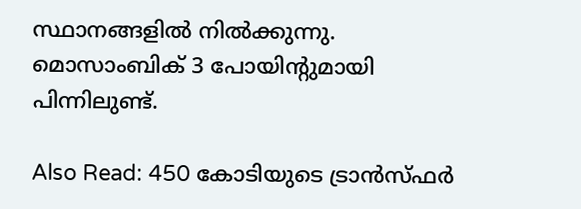സ്ഥാനങ്ങളിൽ നിൽക്കുന്നു. മൊസാംബിക് 3 പോയിന്റുമായി പിന്നിലുണ്ട്.

Also Read: 450 കോടിയുടെ ട്രാൻസ്ഫർ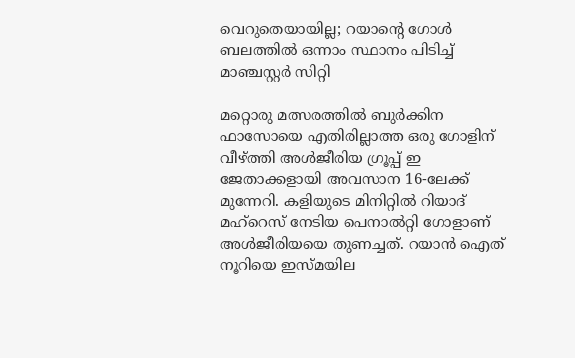വെറുതെയായില്ല; റയാന്റെ ഗോൾ ബലത്തിൽ ഒന്നാം സ്ഥാനം പിടിച്ച് മാഞ്ചസ്റ്റർ സിറ്റി

മറ്റൊരു മത്സരത്തിൽ ബുർക്കിന ഫാസോയെ എതിരില്ലാത്ത ഒരു ഗോളിന് വീഴ്ത്തി അൾജീരിയ ഗ്രൂപ്പ് ഇ ജേതാക്കളായി അവസാന 16-ലേക്ക് മുന്നേറി. കളിയുടെ മിനിറ്റിൽ റിയാദ് മഹ്‌റെസ് നേടിയ പെനാൽറ്റി ഗോളാണ് അൾജീരിയയെ തുണച്ചത്. റയാൻ ഐത് നൂറിയെ ഇസ്മയില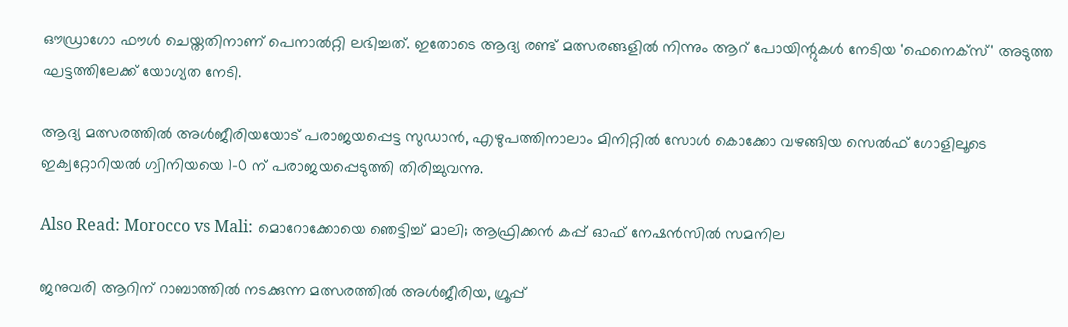ഔഡ്രാഗോ ഫൗൾ ചെയ്തതിനാണ് പെനാൽറ്റി ലഭിച്ചത്. ഇതോടെ ആദ്യ രണ്ട് മത്സരങ്ങളിൽ നിന്നും ആറ് പോയിന്റുകൾ നേടിയ 'ഫെനെക്സ്' അടുത്ത ഘട്ടത്തിലേക്ക് യോഗ്യത നേടി.

ആദ്യ മത്സരത്തിൽ അൾജീരിയയോട് പരാജയപ്പെട്ട സുഡാൻ, എഴുപത്തിനാലാം മിനിറ്റിൽ സോൾ കൊക്കോ വഴങ്ങിയ സെൽഫ് ഗോളിലൂടെ ഇക്വറ്റോറിയൽ ഗ്വിനിയയെ 1-0 ന് പരാജയപ്പെടുത്തി തിരിച്ചുവന്നു.

Also Read: Morocco vs Mali: മൊറോക്കോയെ ഞെട്ടിച്ച് മാലി; ആഫ്രിക്കൻ കപ്പ് ഓഫ് നേഷൻസിൽ സമനില

ജനുവരി ആറിന് റാബാത്തിൽ നടക്കുന്ന മത്സരത്തിൽ അൾജീരിയ, ഗ്രൂപ്പ്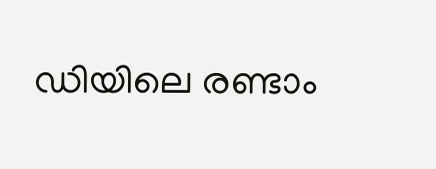ഡിയിലെ രണ്ടാം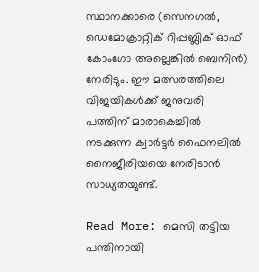സ്ഥാനക്കാരെ (സെനഗൽ, ഡെമോക്രാറ്റിക് റിപ്പബ്ലിക് ഓഫ് കോംഗോ അല്ലെങ്കിൽ ബെനിൻ) നേരിടും. ഈ മത്സരത്തിലെ വിജയികൾക്ക് ജനുവരി പത്തിന് മാരാകെച്ചിൽ നടക്കുന്ന ക്വാർട്ടർ ഫൈനലിൽ നൈജീരിയയെ നേരിടാൻ സാധ്യതയുണ്ട്.

Read More: മെസി തട്ടിയ പന്തിനായി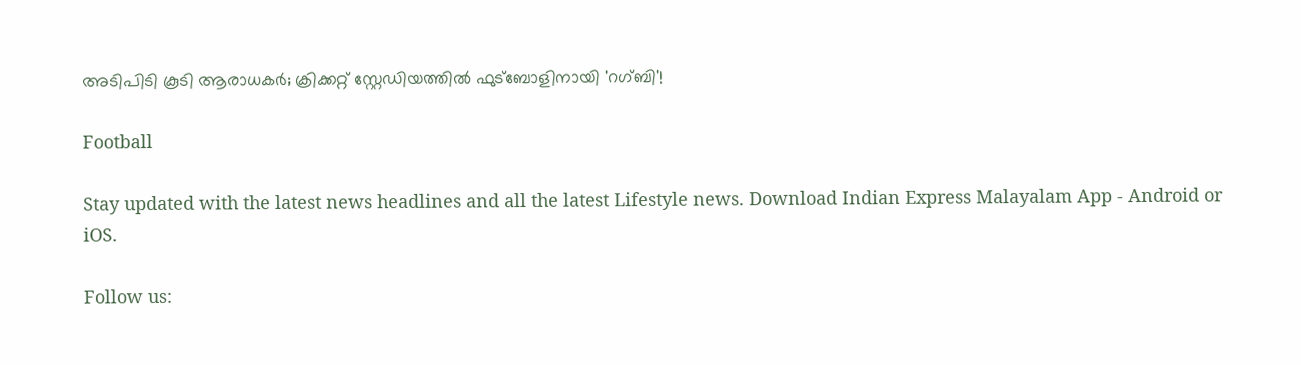അടിപിടി കൂടി ആരാധകർ; ക്രിക്കറ്റ് സ്റ്റേഡിയത്തിൽ ഫുട്ബോളിനായി 'റഗ്ബി'!

Football

Stay updated with the latest news headlines and all the latest Lifestyle news. Download Indian Express Malayalam App - Android or iOS.

Follow us: